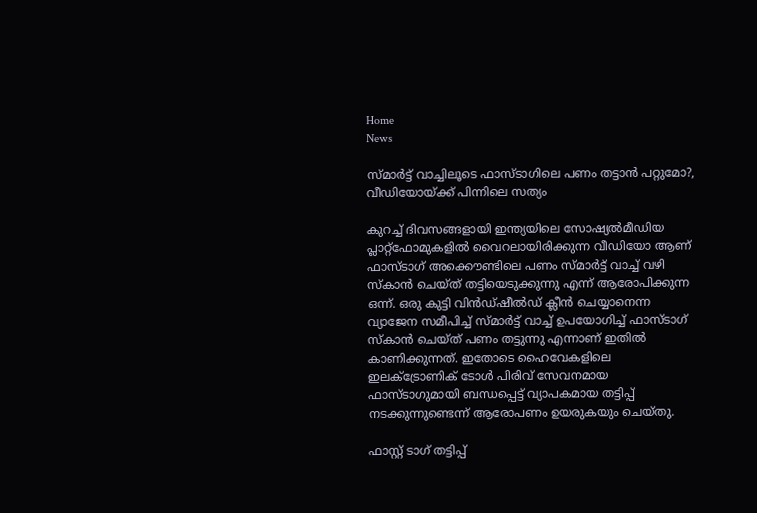Home
News

സ്മാർട്ട് വാച്ചിലൂടെ ഫാസ്ടാഗിലെ പണം തട്ടാൻ പറ്റുമോ?, വീഡിയോയ്ക്ക് പിന്നിലെ സത്യം

കുറച്ച് ദിവസങ്ങളായി ഇന്ത്യയിലെ സോഷ്യൽമീഡിയ പ്ലാറ്റ്ഫോമുകളിൽ വൈറലായിരിക്കുന്ന വീഡിയോ ആണ് ഫാസ്ടാഗ് അക്കൌണ്ടിലെ പണം സ്മാർട്ട് വാച്ച് വഴി സ്കാൻ ചെയ്ത് തട്ടിയെടുക്കുന്നു എന്ന് ആരോപിക്കുന്ന ഒന്ന്. ഒരു കുട്ടി വിൻഡ്ഷീൽഡ് ക്ലീൻ ചെയ്യാനെന്ന വ്യാജേന സമീപിച്ച് സ്മാർട്ട് വാച്ച് ഉപയോഗിച്ച് ഫാസ്ടാഗ് സ്കാൻ ചെയ്ത് പണം തട്ടുന്നു എന്നാണ് ഇതിൽ കാണിക്കുന്നത്. ഇതോടെ ഹൈവേകളിലെ ഇലക്ട്രോണിക് ടോൾ പിരിവ് സേവനമായ ഫാസ്ടാഗുമായി ബന്ധപ്പെട്ട് വ്യാപകമായ തട്ടിപ്പ് നടക്കുന്നുണ്ടെന്ന് ആരോപണം ഉയരുകയും ചെയ്തു.

ഫാസ്റ്റ് ടാഗ് തട്ടിപ്പ്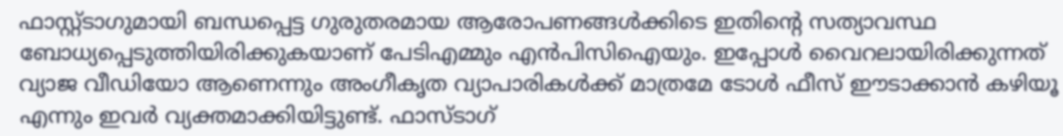ഫാസ്റ്റ്ടാഗുമായി ബന്ധപ്പെട്ട ഗുരുതരമായ ആരോപണങ്ങൾക്കിടെ ഇതിന്റെ സത്യാവസ്ഥ ബോധ്യപ്പെടുത്തിയിരിക്കുകയാണ് പേടിഎമ്മും എൻപിസിഐയും. ഇപ്പോൾ വൈറലായിരിക്കുന്നത് വ്യാജ വീഡിയോ ആണെന്നും അംഗീകൃത വ്യാപാരികൾക്ക് മാത്രമേ ടോൾ ഫീസ് ഈടാക്കാൻ കഴിയൂ എന്നും ഇവർ വ്യക്തമാക്കിയിട്ടുണ്ട്. ഫാസ്ടാഗ്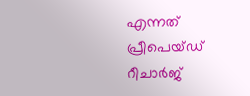എന്നത് പ്രീപെയ്ഡ് റീചാർജ്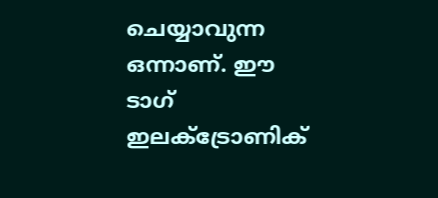ചെയ്യാവുന്ന ഒന്നാണ്. ഈ ടാഗ് ഇലക്ട്രോണിക്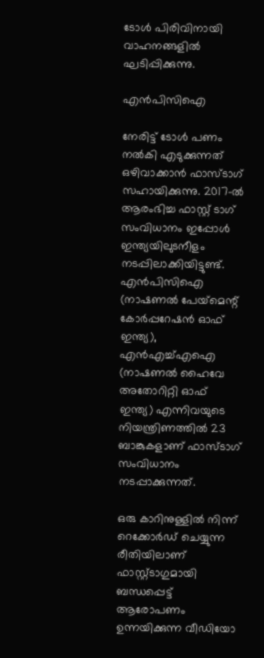ടോൾ പിരിവിനായി വാഹനങ്ങളിൽ ഘടിപ്പിക്കുന്നു.

എൻപിസിഐ

നേരിട്ട് ടോൾ പണം നൽകി എടുക്കുന്നത് ഒഴിവാക്കാൻ ഫാസ്ടാഗ് സഹായിക്കുന്നു. 2017-ൽ ആരംഭിച്ച ഫാസ്റ്റ് ടാഗ് സംവിധാനം ഇപ്പോൾ ഇന്ത്യയിലുടനീളം നടപ്പിലാക്കിയിട്ടുണ്ട്. എൻപിസിഐ (നാഷണൽ പേയ്‌മെന്റ് കോർപ്പറേഷൻ ഓഫ് ഇന്ത്യ), എൻഎച്ച്എഐ (നാഷണൽ ഹൈവേ അതോറിറ്റി ഓഫ് ഇന്ത്യ) എന്നിവയുടെ നിയന്ത്രിണത്തിൽ 23 ബാങ്കുകളാണ് ഫാസ്ടാഗ് സംവിധാനം നടപ്പാക്കുന്നത്.

ഒരു കാറിനുള്ളിൽ നിന്ന് റെക്കോർഡ് ചെയ്യുന്ന രീതിയിലാണ് ഫാസ്റ്റ്ടാഗുമായി ബന്ധപ്പെട്ട് ആരോപണം ഉന്നയിക്കുന്ന വീഡിയോ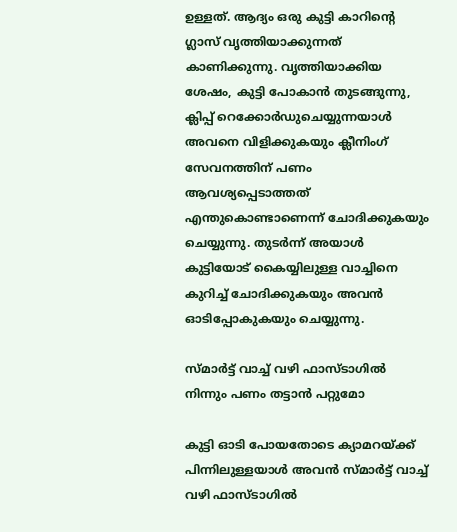ഉള്ളത്. ആദ്യം ഒരു കുട്ടി കാറിന്റെ ഗ്ലാസ് വൃത്തിയാക്കുന്നത് കാണിക്കുന്നു. വൃത്തിയാക്കിയ ശേഷം, കുട്ടി പോകാൻ തുടങ്ങുന്നു, ക്ലിപ്പ് റെക്കോർഡുചെയ്യുന്നയാൾ അവനെ വിളിക്കുകയും ക്ലീനിംഗ് സേവനത്തിന് പണം ആവശ്യപ്പെടാത്തത് എന്തുകൊണ്ടാണെന്ന് ചോദിക്കുകയും ചെയ്യുന്നു. തുടർന്ന് അയാൾ കുട്ടിയോട് കൈയ്യിലുള്ള വാച്ചിനെ കുറിച്ച് ചോദിക്കുകയും അവൻ ഓടിപ്പോകുകയും ചെയ്യുന്നു.

സ്മാർട്ട് വാച്ച് വഴി ഫാസ്ടാഗിൽ നിന്നും പണം തട്ടാൻ പറ്റുമോ

കുട്ടി ഓടി പോയതോടെ ക്യാമറയ്ക്ക് പിന്നിലുള്ളയാൾ അവൻ സ്മാർട്ട് വാച്ച് വഴി ഫാസ്ടാഗിൽ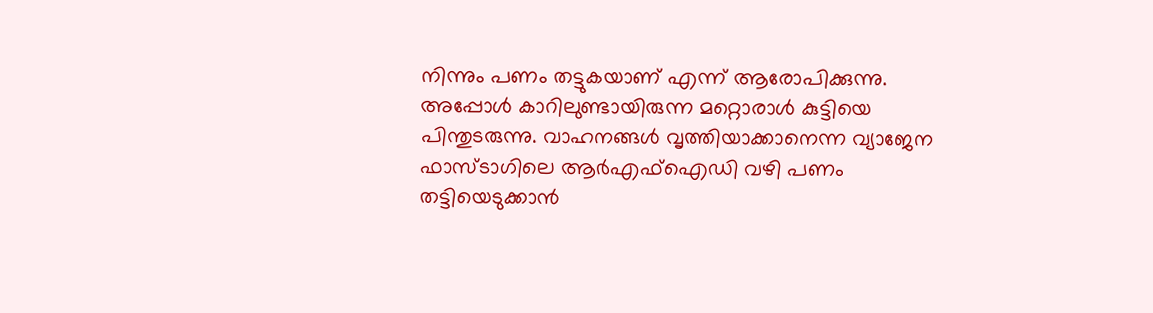നിന്നും പണം തട്ടുകയാണ് എന്ന് ആരോപിക്കുന്നു. അപ്പോൾ കാറിലുണ്ടായിരുന്ന മറ്റൊരാൾ കുട്ടിയെ പിന്തുടരുന്നു. വാഹനങ്ങൾ വൃത്തിയാക്കാനെന്ന വ്യാജേന ഫാസ്ടാഗിലെ ആർഎഫ്‌ഐഡി വഴി പണം തട്ടിയെടുക്കാൻ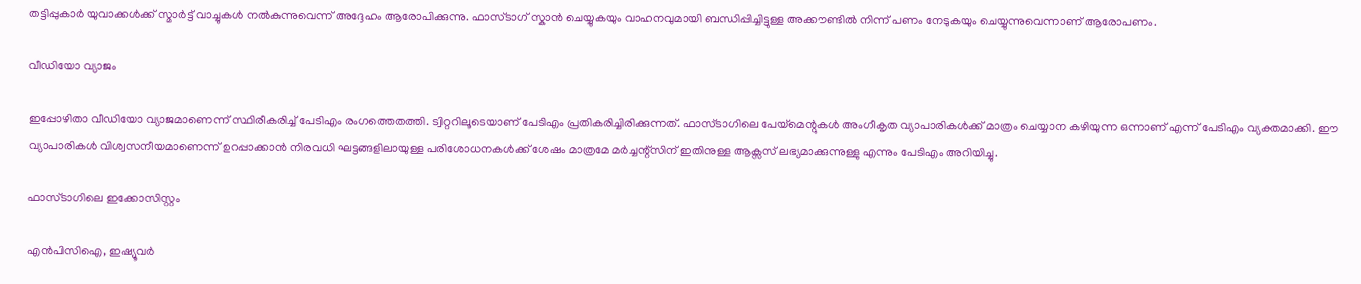തട്ടിപ്പുകാർ യുവാക്കൾക്ക് സ്മാർട്ട് വാച്ചുകൾ നൽകുന്നുവെന്ന് അദ്ദേഹം ആരോപിക്കുന്നു. ഫാസ്ടാഗ് സ്കാൻ ചെയ്യുകയും വാഹനവുമായി ബന്ധിപ്പിച്ചിട്ടുള്ള അക്കൗണ്ടിൽ നിന്ന് പണം നേടുകയും ചെയ്യുന്നുവെന്നാണ് ആരോപണം.

വീഡിയോ വ്യാജം

ഇപ്പോഴിതാ വീഡിയോ വ്യാജമാണെന്ന് സ്ഥിരീകരിച്ച് പേടിഎം രംഗത്തെതത്തി. ട്വിറ്ററിലൂടെയാണ് പേടിഎം പ്രതികരിച്ചിരിക്കുന്നത്. ഫാസ്ടാഗിലെ പേയ്‌മെന്റുകൾ അംഗീകൃത വ്യാപാരികൾക്ക് മാത്രം ചെയ്യാന കഴിയുന്ന ഒന്നാണ് എന്ന് പേടിഎം വ്യക്തമാക്കി. ഈ വ്യാപാരികൾ വിശ്വസനീയമാണെന്ന് ഉറപ്പാക്കാൻ നിരവധി ഘട്ടങ്ങളിലായുള്ള പരിശോധനകൾക്ക് ശേഷം മാത്രമേ മർച്ചന്റ്സിന് ഇതിനുള്ള ആക്സസ് ലഭ്യമാക്കുന്നുള്ളു എന്നും പേടിഎം അറിയിച്ചു.

ഫാസ്ടാഗിലെ ഇക്കോസിസ്റ്റം

എൻപിസിഐ, ഇഷ്യൂവർ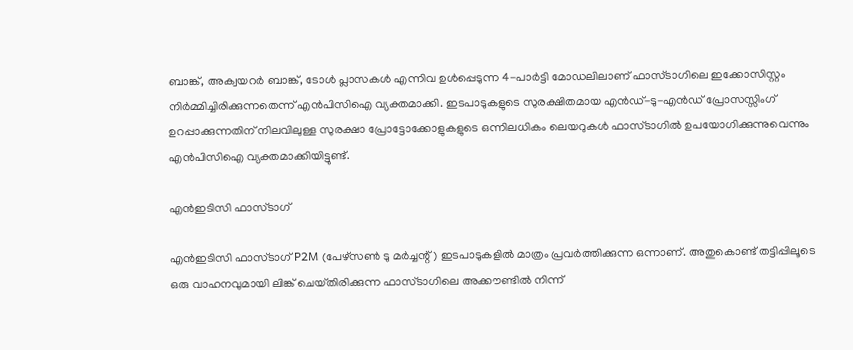ബാങ്ക്, അക്വയറർ ബാങ്ക്, ടോൾ പ്ലാസകൾ എന്നിവ ഉൾപ്പെടുന്ന 4-പാർട്ടി മോഡലിലാണ് ഫാസ്ടാഗിലെ ഇക്കോസിസ്റ്റം നിർമ്മിച്ചിരിക്കുന്നതെന്ന് എൻപിസിഐ വ്യക്തമാക്കി. ഇടപാടുകളുടെ സുരക്ഷിതമായ എൻഡ്-ടു-എൻഡ് പ്രോസസ്സിംഗ് ഉറപ്പാക്കുന്നതിന് നിലവിലുള്ള സുരക്ഷാ പ്രോട്ടോക്കോളുകളുടെ ഒന്നിലധികം ലെയറുകൾ ഫാസ്ടാഗിൽ ഉപയോഗിക്കുന്നുവെന്നും എൻപിസിഐ വ്യക്തമാക്കിയിട്ടുണ്ട്.

എൻഇടിസി ഫാസ്ടാഗ്

എൻഇടിസി ഫാസ്ടാഗ് P2M (പേഴ്സൺ ടു മർച്ചന്റ്) ഇടപാടുകളിൽ മാത്രം പ്രവർത്തിക്കുന്ന ഒന്നാണ്. അതുകൊണ്ട് തട്ടിപ്പിലൂടെ ഒരു വാഹനവുമായി ലിങ്ക് ചെയ്‌തിരിക്കുന്ന ഫാസ്ടാഗിലെ അക്കൗണ്ടിൽ നിന്ന്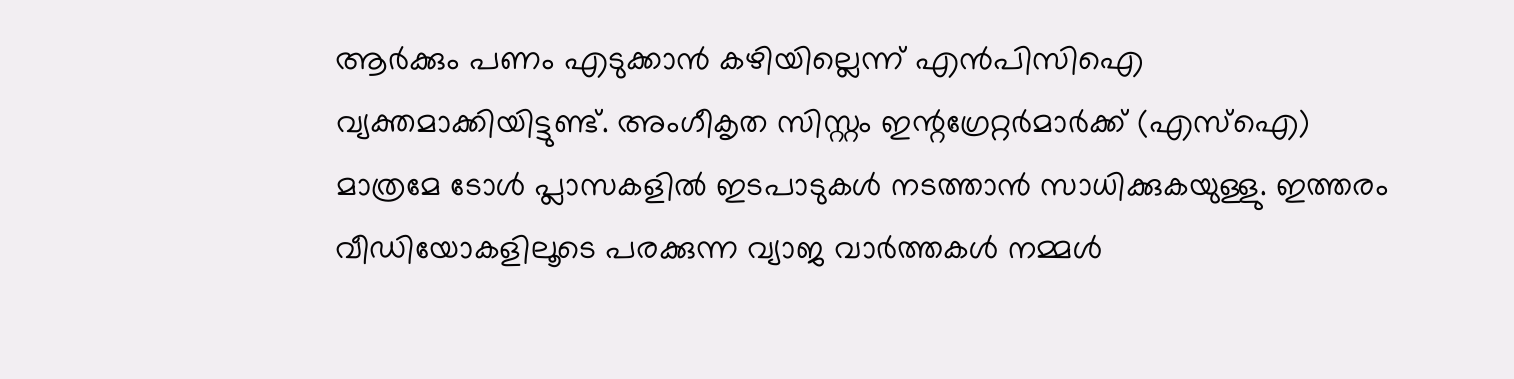ആർക്കും പണം എടുക്കാൻ കഴിയില്ലെന്ന് എൻപിസിഐ വ്യക്തമാക്കിയിട്ടുണ്ട്. അംഗീകൃത സിസ്റ്റം ഇന്റഗ്രേറ്റർമാർക്ക് (എസ്‌ഐ) മാത്രമേ ടോൾ പ്ലാസകളിൽ ഇടപാടുകൾ നടത്താൻ സാധിക്കുകയുള്ളു. ഇത്തരം വീഡിയോകളിലൂടെ പരക്കുന്ന വ്യാജ വാർത്തകൾ നമ്മൾ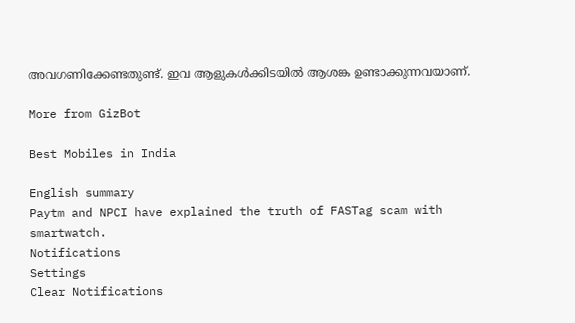അവഗണിക്കേണ്ടതുണ്ട്. ഇവ ആളുകൾക്കിടയിൽ ആശങ്ക ഉണ്ടാക്കുന്നവയാണ്.

More from GizBot

Best Mobiles in India

English summary
Paytm and NPCI have explained the truth of FASTag scam with smartwatch.
Notifications
Settings
Clear Notifications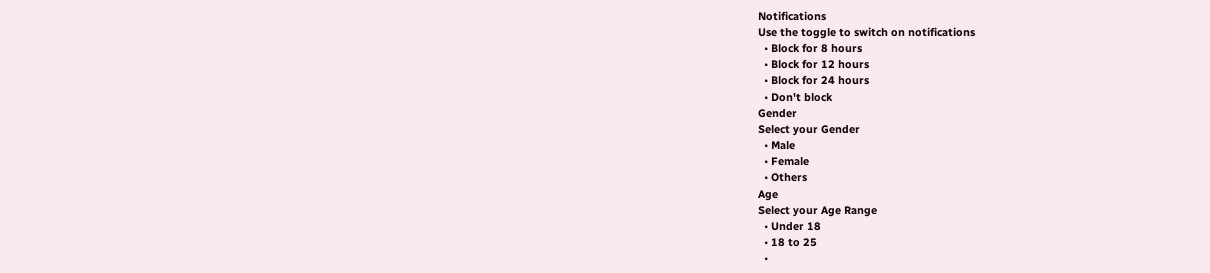Notifications
Use the toggle to switch on notifications
  • Block for 8 hours
  • Block for 12 hours
  • Block for 24 hours
  • Don't block
Gender
Select your Gender
  • Male
  • Female
  • Others
Age
Select your Age Range
  • Under 18
  • 18 to 25
  •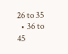26 to 35
  • 36 to 45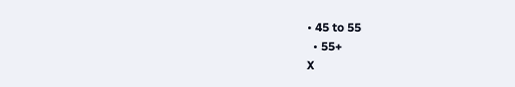• 45 to 55
  • 55+
X